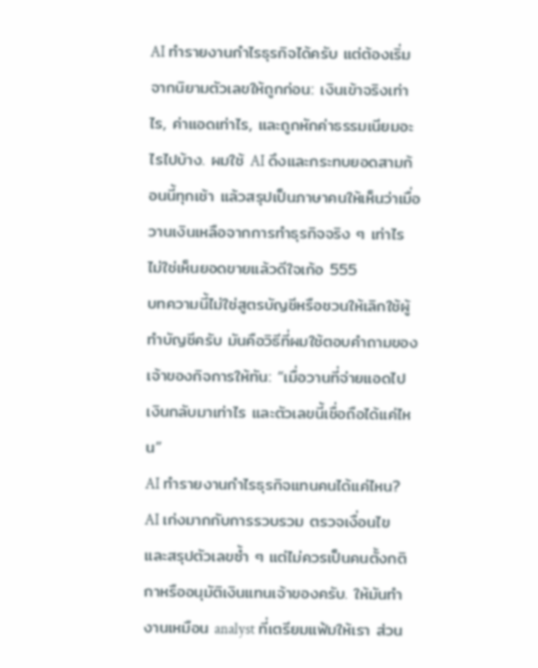AI ทำรายงานกำไรธุรกิจได้ครับ แต่ต้องเริ่มจากนิยามตัวเลขให้ถูกก่อน: เงินเข้าจริงเท่าไร, ค่าแอดเท่าไร, และถูกหักค่าธรรมเนียมอะไรไปบ้าง. ผมใช้ AI ดึงและกระทบยอดสามก้อนนี้ทุกเช้า แล้วสรุปเป็นภาษาคนให้เห็นว่าเมื่อวานเงินเหลือจากการทำธุรกิจจริง ๆ เท่าไร ไม่ใช่เห็นยอดขายแล้วดีใจเก้อ 555
บทความนี้ไม่ใช่สูตรบัญชีหรือชวนให้เลิกใช้ผู้ทำบัญชีครับ มันคือวิธีที่ผมใช้ตอบคำถามของเจ้าของกิจการให้ทัน: “เมื่อวานที่จ่ายแอดไป เงินกลับมาเท่าไร และตัวเลขนี้เชื่อถือได้แค่ไหน”
AI ทำรายงานกำไรธุรกิจแทนคนได้แค่ไหน?
AI เก่งมากกับการรวบรวม ตรวจเงื่อนไข และสรุปตัวเลขซ้ำ ๆ แต่ไม่ควรเป็นคนตั้งกติกาหรืออนุมัติเงินแทนเจ้าของครับ. ให้มันทำงานเหมือน analyst ที่เตรียมแฟ้มให้เรา ส่วน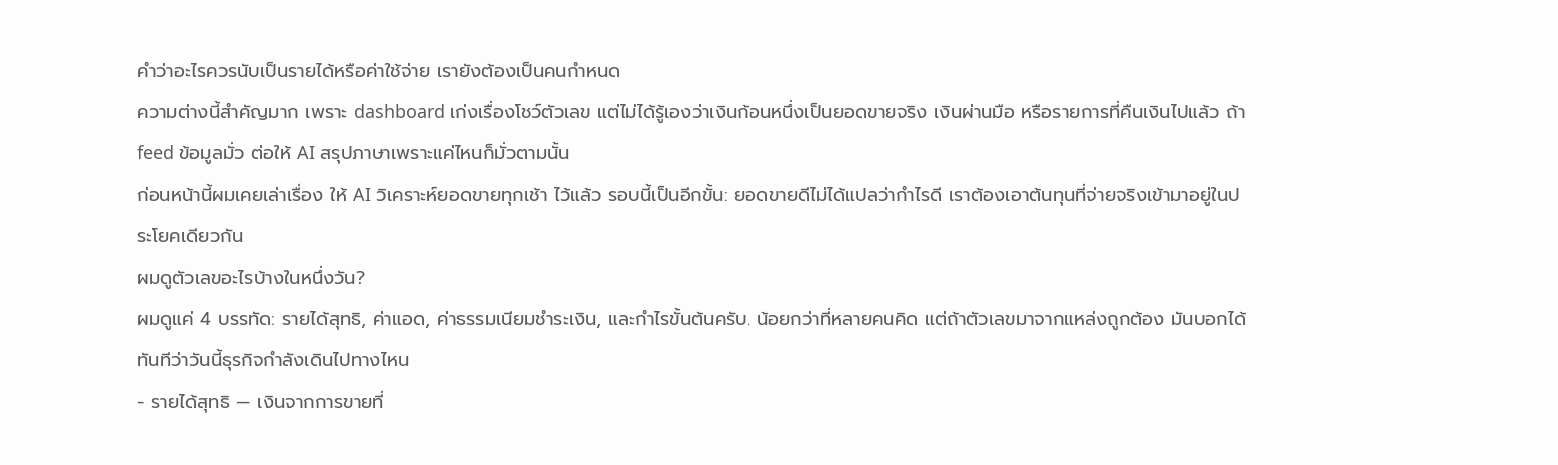คำว่าอะไรควรนับเป็นรายได้หรือค่าใช้จ่าย เรายังต้องเป็นคนกำหนด
ความต่างนี้สำคัญมาก เพราะ dashboard เก่งเรื่องโชว์ตัวเลข แต่ไม่ได้รู้เองว่าเงินก้อนหนึ่งเป็นยอดขายจริง เงินผ่านมือ หรือรายการที่คืนเงินไปแล้ว ถ้า feed ข้อมูลมั่ว ต่อให้ AI สรุปภาษาเพราะแค่ไหนก็มั่วตามนั้น
ก่อนหน้านี้ผมเคยเล่าเรื่อง ให้ AI วิเคราะห์ยอดขายทุกเช้า ไว้แล้ว รอบนี้เป็นอีกขั้น: ยอดขายดีไม่ได้แปลว่ากำไรดี เราต้องเอาต้นทุนที่จ่ายจริงเข้ามาอยู่ในประโยคเดียวกัน
ผมดูตัวเลขอะไรบ้างในหนึ่งวัน?
ผมดูแค่ 4 บรรทัด: รายได้สุทธิ, ค่าแอด, ค่าธรรมเนียมชำระเงิน, และกำไรขั้นต้นครับ. น้อยกว่าที่หลายคนคิด แต่ถ้าตัวเลขมาจากแหล่งถูกต้อง มันบอกได้ทันทีว่าวันนี้ธุรกิจกำลังเดินไปทางไหน
- รายได้สุทธิ — เงินจากการขายที่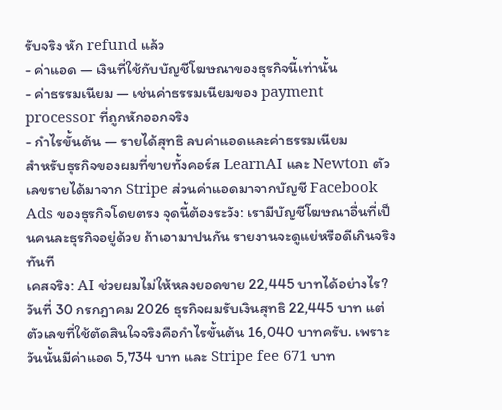รับจริง หัก refund แล้ว
- ค่าแอด — เงินที่ใช้กับบัญชีโฆษณาของธุรกิจนี้เท่านั้น
- ค่าธรรมเนียม — เช่นค่าธรรมเนียมของ payment processor ที่ถูกหักออกจริง
- กำไรขั้นต้น — รายได้สุทธิ ลบค่าแอดและค่าธรรมเนียม
สำหรับธุรกิจของผมที่ขายทั้งคอร์ส LearnAI และ Newton ตัวเลขรายได้มาจาก Stripe ส่วนค่าแอดมาจากบัญชี Facebook Ads ของธุรกิจโดยตรง จุดนี้ต้องระวัง: เรามีบัญชีโฆษณาอื่นที่เป็นคนละธุรกิจอยู่ด้วย ถ้าเอามาปนกัน รายงานจะดูแย่หรือดีเกินจริงทันที
เคสจริง: AI ช่วยผมไม่ให้หลงยอดขาย 22,445 บาทได้อย่างไร?
วันที่ 30 กรกฎาคม 2026 ธุรกิจผมรับเงินสุทธิ 22,445 บาท แต่ตัวเลขที่ใช้ตัดสินใจจริงคือกำไรขั้นต้น 16,040 บาทครับ. เพราะวันนั้นมีค่าแอด 5,734 บาท และ Stripe fee 671 บาท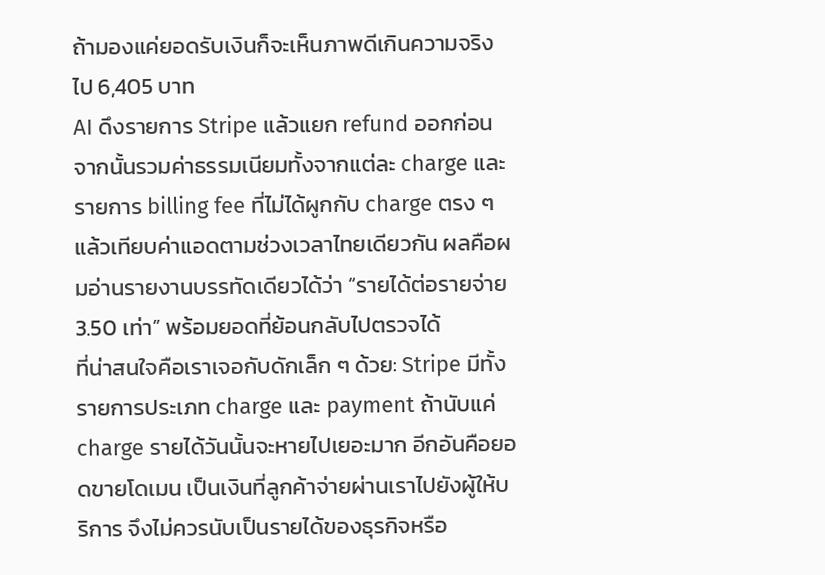ถ้ามองแค่ยอดรับเงินก็จะเห็นภาพดีเกินความจริงไป 6,405 บาท
AI ดึงรายการ Stripe แล้วแยก refund ออกก่อน จากนั้นรวมค่าธรรมเนียมทั้งจากแต่ละ charge และรายการ billing fee ที่ไม่ได้ผูกกับ charge ตรง ๆ แล้วเทียบค่าแอดตามช่วงเวลาไทยเดียวกัน ผลคือผมอ่านรายงานบรรทัดเดียวได้ว่า “รายได้ต่อรายจ่าย 3.50 เท่า” พร้อมยอดที่ย้อนกลับไปตรวจได้
ที่น่าสนใจคือเราเจอกับดักเล็ก ๆ ด้วย: Stripe มีทั้งรายการประเภท charge และ payment ถ้านับแค่ charge รายได้วันนั้นจะหายไปเยอะมาก อีกอันคือยอดขายโดเมน เป็นเงินที่ลูกค้าจ่ายผ่านเราไปยังผู้ให้บริการ จึงไม่ควรนับเป็นรายได้ของธุรกิจหรือ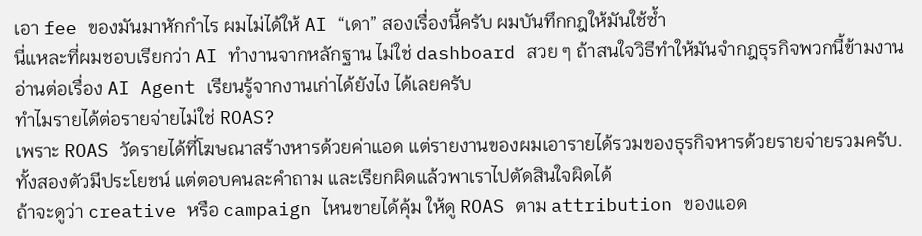เอา fee ของมันมาหักกำไร ผมไม่ได้ให้ AI “เดา” สองเรื่องนี้ครับ ผมบันทึกกฎให้มันใช้ซ้ำ
นี่แหละที่ผมชอบเรียกว่า AI ทำงานจากหลักฐาน ไม่ใช่ dashboard สวย ๆ ถ้าสนใจวิธีทำให้มันจำกฎธุรกิจพวกนี้ข้ามงาน อ่านต่อเรื่อง AI Agent เรียนรู้จากงานเก่าได้ยังไง ได้เลยครับ
ทำไมรายได้ต่อรายจ่ายไม่ใช่ ROAS?
เพราะ ROAS วัดรายได้ที่โฆษณาสร้างหารด้วยค่าแอด แต่รายงานของผมเอารายได้รวมของธุรกิจหารด้วยรายจ่ายรวมครับ. ทั้งสองตัวมีประโยชน์ แต่ตอบคนละคำถาม และเรียกผิดแล้วพาเราไปตัดสินใจผิดได้
ถ้าจะดูว่า creative หรือ campaign ไหนขายได้คุ้ม ให้ดู ROAS ตาม attribution ของแอด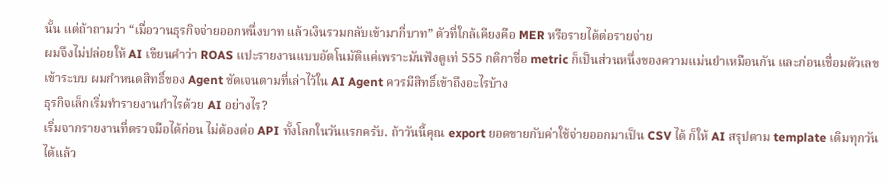นั้น แต่ถ้าถามว่า “เมื่อวานธุรกิจจ่ายออกหนึ่งบาท แล้วเงินรวมกลับเข้ามากี่บาท” ตัวที่ใกล้เคียงคือ MER หรือรายได้ต่อรายจ่าย
ผมจึงไม่ปล่อยให้ AI เขียนคำว่า ROAS แปะรายงานแบบอัตโนมัติแค่เพราะมันฟังดูเท่ 555 กติกาชื่อ metric ก็เป็นส่วนหนึ่งของความแม่นยำเหมือนกัน และก่อนเชื่อมตัวเลขเข้าระบบ ผมกำหนดสิทธิ์ของ Agent ชัดเจนตามที่เล่าไว้ใน AI Agent ควรมีสิทธิ์เข้าถึงอะไรบ้าง
ธุรกิจเล็กเริ่มทำรายงานกำไรด้วย AI อย่างไร?
เริ่มจากรายงานที่ตรวจมือได้ก่อน ไม่ต้องต่อ API ทั้งโลกในวันแรกครับ. ถ้าวันนี้คุณ export ยอดขายกับค่าใช้จ่ายออกมาเป็น CSV ได้ ก็ให้ AI สรุปตาม template เดิมทุกวันได้แล้ว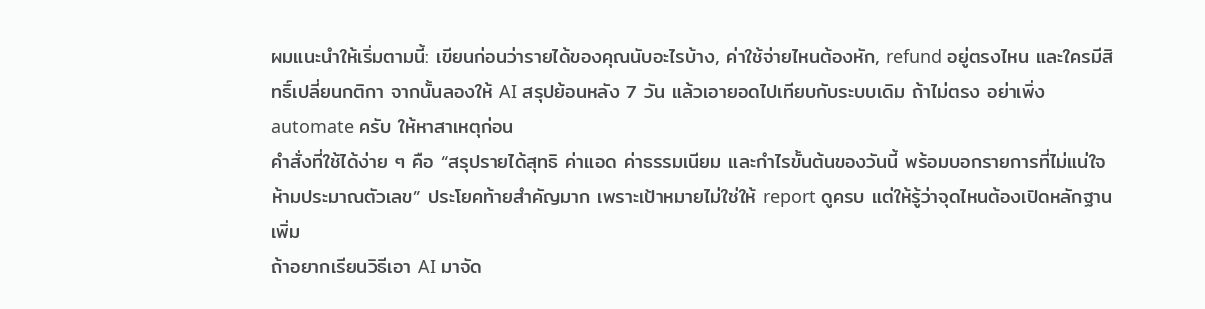ผมแนะนำให้เริ่มตามนี้: เขียนก่อนว่ารายได้ของคุณนับอะไรบ้าง, ค่าใช้จ่ายไหนต้องหัก, refund อยู่ตรงไหน และใครมีสิทธิ์เปลี่ยนกติกา จากนั้นลองให้ AI สรุปย้อนหลัง 7 วัน แล้วเอายอดไปเทียบกับระบบเดิม ถ้าไม่ตรง อย่าเพิ่ง automate ครับ ให้หาสาเหตุก่อน
คำสั่งที่ใช้ได้ง่าย ๆ คือ “สรุปรายได้สุทธิ ค่าแอด ค่าธรรมเนียม และกำไรขั้นต้นของวันนี้ พร้อมบอกรายการที่ไม่แน่ใจ ห้ามประมาณตัวเลข” ประโยคท้ายสำคัญมาก เพราะเป้าหมายไม่ใช่ให้ report ดูครบ แต่ให้รู้ว่าจุดไหนต้องเปิดหลักฐานเพิ่ม
ถ้าอยากเรียนวิธีเอา AI มาจัด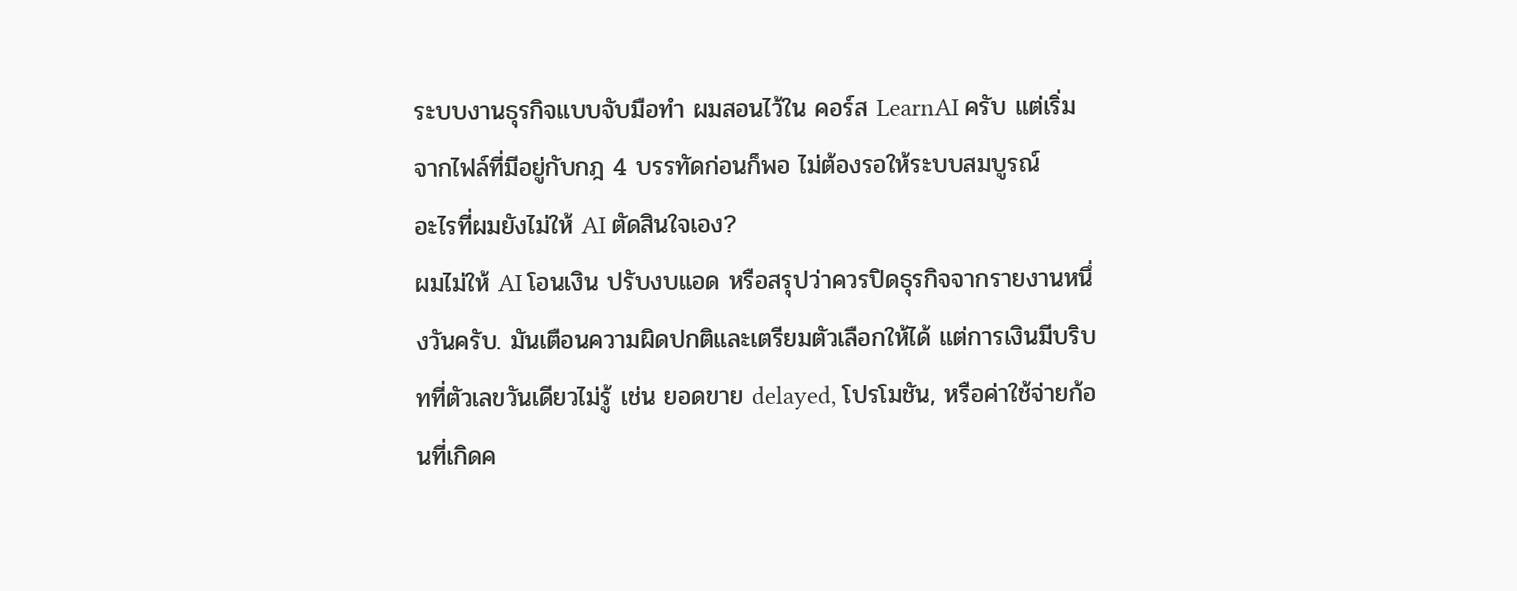ระบบงานธุรกิจแบบจับมือทำ ผมสอนไว้ใน คอร์ส LearnAI ครับ แต่เริ่มจากไฟล์ที่มีอยู่กับกฎ 4 บรรทัดก่อนก็พอ ไม่ต้องรอให้ระบบสมบูรณ์
อะไรที่ผมยังไม่ให้ AI ตัดสินใจเอง?
ผมไม่ให้ AI โอนเงิน ปรับงบแอด หรือสรุปว่าควรปิดธุรกิจจากรายงานหนึ่งวันครับ. มันเตือนความผิดปกติและเตรียมตัวเลือกให้ได้ แต่การเงินมีบริบทที่ตัวเลขวันเดียวไม่รู้ เช่น ยอดขาย delayed, โปรโมชัน, หรือค่าใช้จ่ายก้อนที่เกิดค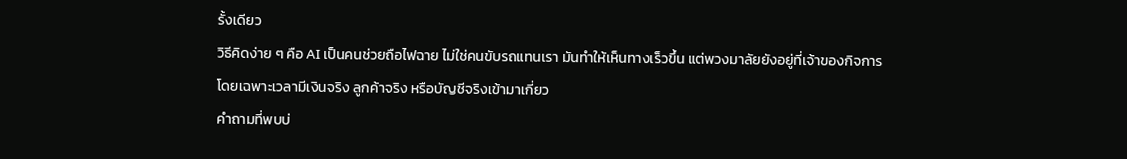รั้งเดียว
วิธีคิดง่าย ๆ คือ AI เป็นคนช่วยถือไฟฉาย ไม่ใช่คนขับรถแทนเรา มันทำให้เห็นทางเร็วขึ้น แต่พวงมาลัยยังอยู่ที่เจ้าของกิจการ โดยเฉพาะเวลามีเงินจริง ลูกค้าจริง หรือบัญชีจริงเข้ามาเกี่ยว
คำถามที่พบบ่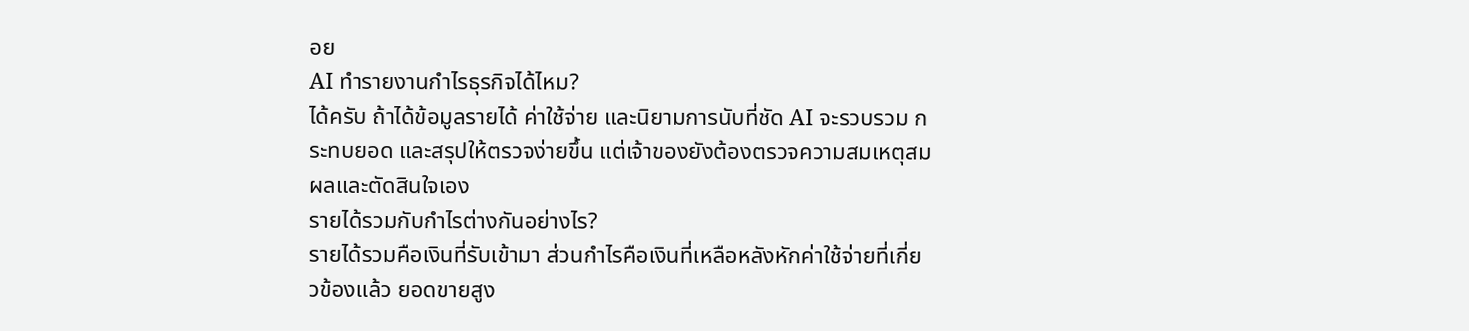อย
AI ทำรายงานกำไรธุรกิจได้ไหม?
ได้ครับ ถ้าได้ข้อมูลรายได้ ค่าใช้จ่าย และนิยามการนับที่ชัด AI จะรวบรวม กระทบยอด และสรุปให้ตรวจง่ายขึ้น แต่เจ้าของยังต้องตรวจความสมเหตุสมผลและตัดสินใจเอง
รายได้รวมกับกำไรต่างกันอย่างไร?
รายได้รวมคือเงินที่รับเข้ามา ส่วนกำไรคือเงินที่เหลือหลังหักค่าใช้จ่ายที่เกี่ยวข้องแล้ว ยอดขายสูง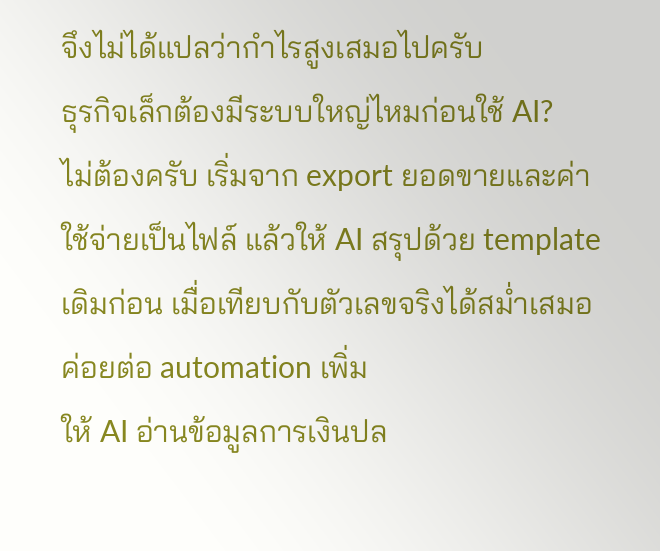จึงไม่ได้แปลว่ากำไรสูงเสมอไปครับ
ธุรกิจเล็กต้องมีระบบใหญ่ไหมก่อนใช้ AI?
ไม่ต้องครับ เริ่มจาก export ยอดขายและค่าใช้จ่ายเป็นไฟล์ แล้วให้ AI สรุปด้วย template เดิมก่อน เมื่อเทียบกับตัวเลขจริงได้สม่ำเสมอค่อยต่อ automation เพิ่ม
ให้ AI อ่านข้อมูลการเงินปล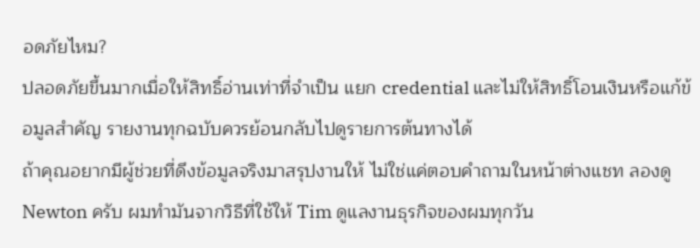อดภัยไหม?
ปลอดภัยขึ้นมากเมื่อให้สิทธิ์อ่านเท่าที่จำเป็น แยก credential และไม่ให้สิทธิ์โอนเงินหรือแก้ข้อมูลสำคัญ รายงานทุกฉบับควรย้อนกลับไปดูรายการต้นทางได้
ถ้าคุณอยากมีผู้ช่วยที่ดึงข้อมูลจริงมาสรุปงานให้ ไม่ใช่แค่ตอบคำถามในหน้าต่างแชท ลองดู Newton ครับ ผมทำมันจากวิธีที่ใช้ให้ Tim ดูแลงานธุรกิจของผมทุกวัน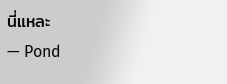นี่แหละ
— Pond